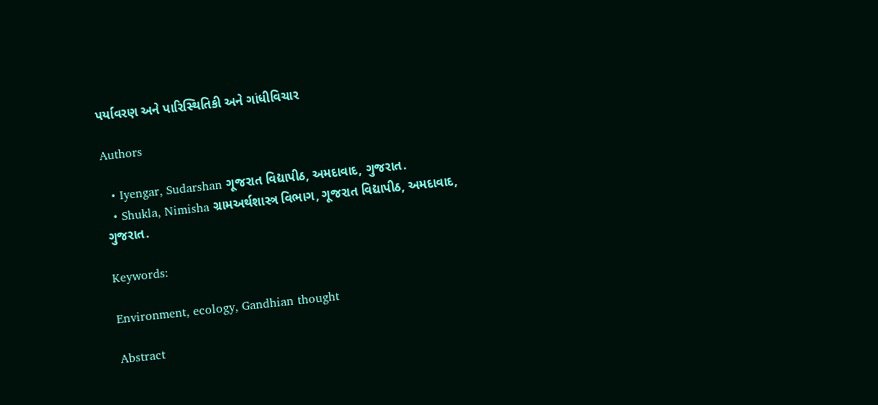પર્યાવરણ અને પારિસ્થિતિકી અને ગાંધીવિચાર

Authors

  • Iyengar, Sudarshan ગૂજરાત વિદ્યાપીઠ, અમદાવાદ, ગુજરાત.
  • Shukla, Nimisha ગ્રામઅર્થશાસ્ત્ર વિભાગ, ગૂજરાત વિદ્યાપીઠ, અમદાવાદ, ગુજરાત.

Keywords:

Environment, ecology, Gandhian thought

Abstract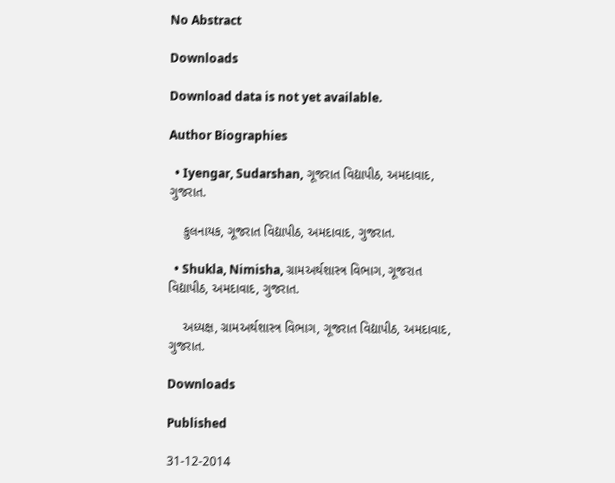No Abstract

Downloads

Download data is not yet available.

Author Biographies

  • Iyengar, Sudarshan, ગૂજરાત વિદ્યાપીઠ, અમદાવાદ, ગુજરાત.

    કુલનાયક, ગૂજરાત વિદ્યાપીઠ, અમદાવાદ, ગુજરાત.

  • Shukla, Nimisha, ગ્રામઅર્થશાસ્ત્ર વિભાગ, ગૂજરાત વિદ્યાપીઠ, અમદાવાદ, ગુજરાત.

    અધ્યક્ષ, ગ્રામઅર્થશાસ્ત્ર વિભાગ, ગૂજરાત વિદ્યાપીઠ, અમદાવાદ, ગુજરાત.

Downloads

Published

31-12-2014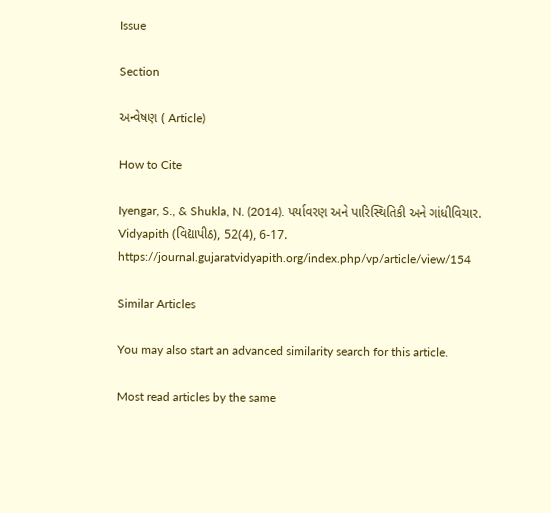Issue

Section

અન્વેષણ ( Article)

How to Cite

Iyengar, S., & Shukla, N. (2014). પર્યાવરણ અને પારિસ્થિતિકી અને ગાંધીવિચાર. Vidyapith (વિદ્યાપીઠ), 52(4), 6-17. https://journal.gujaratvidyapith.org/index.php/vp/article/view/154

Similar Articles

You may also start an advanced similarity search for this article.

Most read articles by the same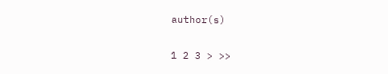author(s)

1 2 3 > >>